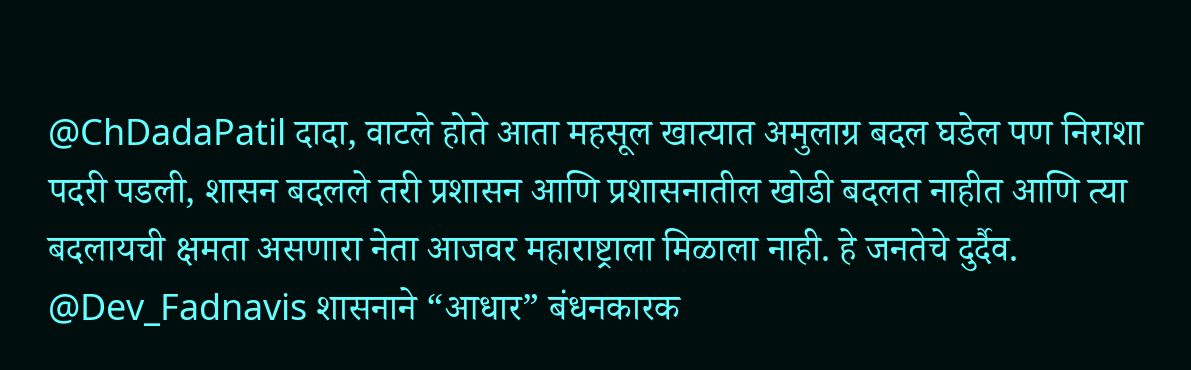@ChDadaPatil दादा, वाटले होते आता महसूल खात्यात अमुलाग्र बदल घडेल पण निराशा पदरी पडली, शासन बदलले तरी प्रशासन आणि प्रशासनातील खोडी बदलत नाहीत आणि त्या बदलायची क्षमता असणारा नेता आजवर महाराष्ट्राला मिळाला नाही. हे जनतेचे दुर्दैव.
@Dev_Fadnavis शासनाने “आधार” बंधनकारक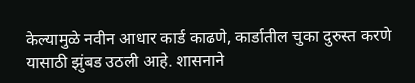केल्यामुळे नवीन आधार कार्ड काढणे, कार्डातील चुका दुरुस्त करणे यासाठी झुंबड उठली आहे. शासनाने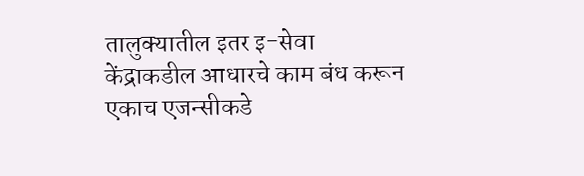तालुक्यातील इतर इ-सेवा केंद्राकडील आधारचे काम बंध करून एकाच एजन्सीकडे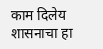काम दिलेय शासनाचा हा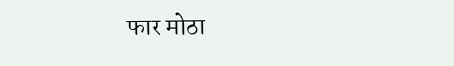फार मोठा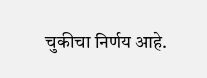चुकीचा निर्णय आहे.